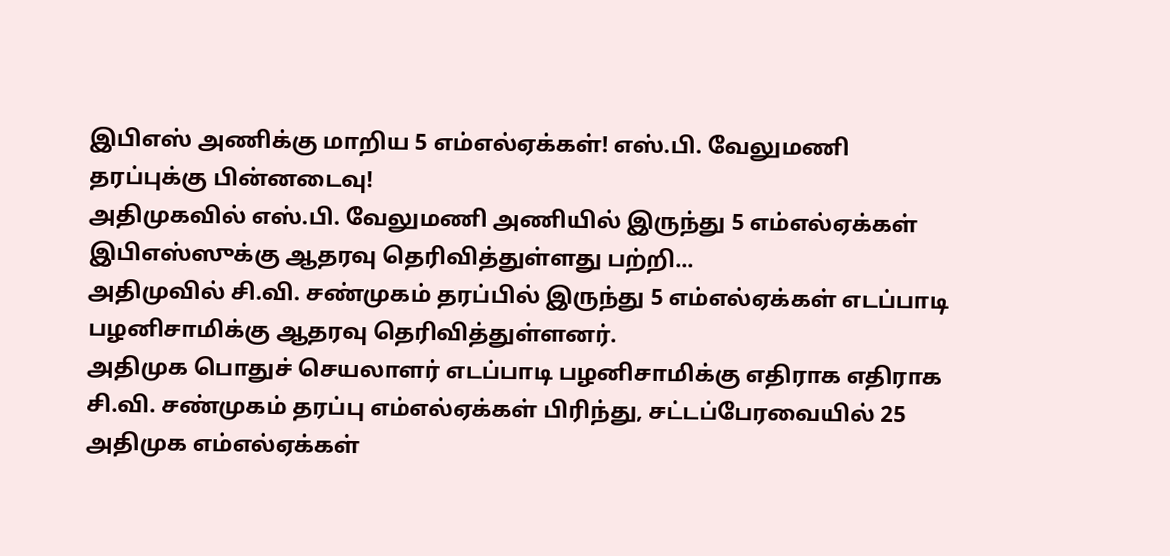இபிஎஸ் அணிக்கு மாறிய 5 எம்எல்ஏக்கள்! எஸ்.பி. வேலுமணி தரப்புக்கு பின்னடைவு!
அதிமுகவில் எஸ்.பி. வேலுமணி அணியில் இருந்து 5 எம்எல்ஏக்கள் இபிஎஸ்ஸுக்கு ஆதரவு தெரிவித்துள்ளது பற்றி...
அதிமுவில் சி.வி. சண்முகம் தரப்பில் இருந்து 5 எம்எல்ஏக்கள் எடப்பாடி பழனிசாமிக்கு ஆதரவு தெரிவித்துள்ளனர்.
அதிமுக பொதுச் செயலாளர் எடப்பாடி பழனிசாமிக்கு எதிராக எதிராக சி.வி. சண்முகம் தரப்பு எம்எல்ஏக்கள் பிரிந்து, சட்டப்பேரவையில் 25 அதிமுக எம்எல்ஏக்கள்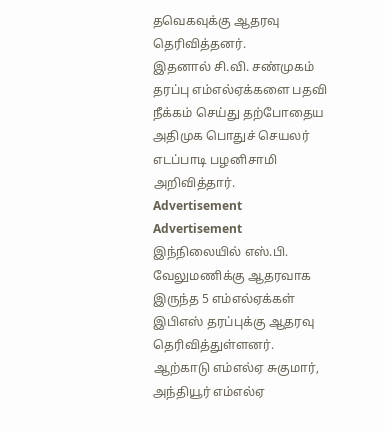தவெகவுக்கு ஆதரவு தெரிவித்தனர்.
இதனால் சி.வி. சண்முகம் தரப்பு எம்எல்ஏக்களை பதவி நீக்கம் செய்து தற்போதைய அதிமுக பொதுச் செயலர் எடப்பாடி பழனிசாமி அறிவித்தார்.
Advertisement
Advertisement
இந்நிலையில் எஸ்.பி. வேலுமணிக்கு ஆதரவாக இருந்த 5 எம்எல்ஏக்கள் இபிஎஸ் தரப்புக்கு ஆதரவு தெரிவித்துள்ளனர்.
ஆற்காடு எம்எல்ஏ சுகுமார், அந்தியூர் எம்எல்ஏ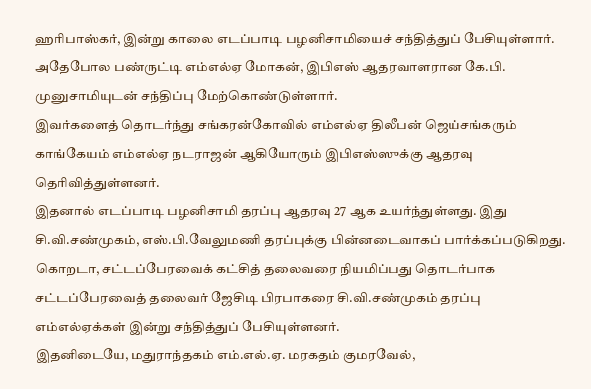ஹரிபாஸ்கர், இன்று காலை எடப்பாடி பழனிசாமியைச் சந்தித்துப் பேசியுள்ளார்.
அதேபோல பண்ருட்டி எம்எல்ஏ மோகன், இபிஎஸ் ஆதரவாளரான கே.பி. முனுசாமியுடன் சந்திப்பு மேற்கொண்டுள்ளார்.
இவர்களைத் தொடர்ந்து சங்கரன்கோவில் எம்எல்ஏ திலீபன் ஜெய்சங்கரும் காங்கேயம் எம்எல்ஏ நடராஜன் ஆகியோரும் இபிஎஸ்ஸுக்கு ஆதரவு தெரிவித்துள்ளனர்.
இதனால் எடப்பாடி பழனிசாமி தரப்பு ஆதரவு 27 ஆக உயர்ந்துள்ளது. இது சி.வி.சண்முகம், எஸ்.பி.வேலுமணி தரப்புக்கு பின்னடைவாகப் பார்க்கப்படுகிறது.
கொறடா, சட்டப்பேரவைக் கட்சித் தலைவரை நியமிப்பது தொடர்பாக சட்டப்பேரவைத் தலைவர் ஜேசிடி பிரபாகரை சி.வி.சண்முகம் தரப்பு எம்எல்ஏக்கள் இன்று சந்தித்துப் பேசியுள்ளனர்.
இதனிடையே, மதுராந்தகம் எம்.எல்.ஏ. மரகதம் குமரவேல்,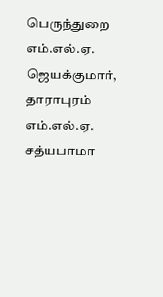பெருந்துறை எம்.எல்.ஏ. ஜெயக்குமார், தாராபுரம் எம்.எல்.ஏ. சத்யபாமா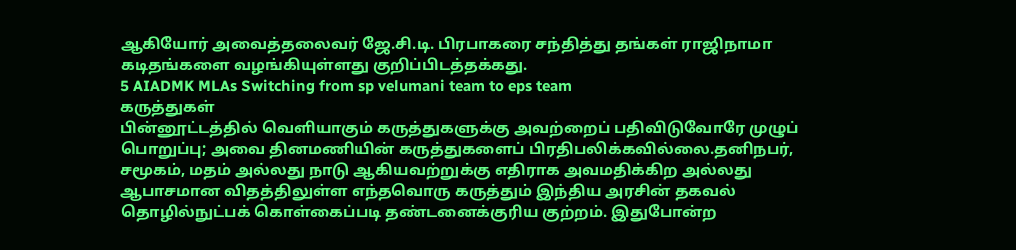ஆகியோர் அவைத்தலைவர் ஜே.சி.டி. பிரபாகரை சந்தித்து தங்கள் ராஜிநாமா கடிதங்களை வழங்கியுள்ளது குறிப்பிடத்தக்கது.
5 AIADMK MLAs Switching from sp velumani team to eps team
கருத்துகள்
பின்னூட்டத்தில் வெளியாகும் கருத்துகளுக்கு அவற்றைப் பதிவிடுவோரே முழுப் பொறுப்பு; அவை தினமணியின் கருத்துகளைப் பிரதிபலிக்கவில்லை.தனிநபர், சமூகம், மதம் அல்லது நாடு ஆகியவற்றுக்கு எதிராக அவமதிக்கிற அல்லது ஆபாசமான விதத்திலுள்ள எந்தவொரு கருத்தும் இந்திய அரசின் தகவல் தொழில்நுட்பக் கொள்கைப்படி தண்டனைக்குரிய குற்றம். இதுபோன்ற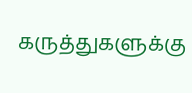கருத்துகளுக்கு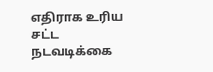எதிராக உரிய சட்ட நடவடிக்கை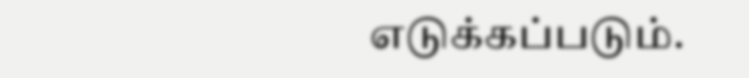எடுக்கப்படும்.